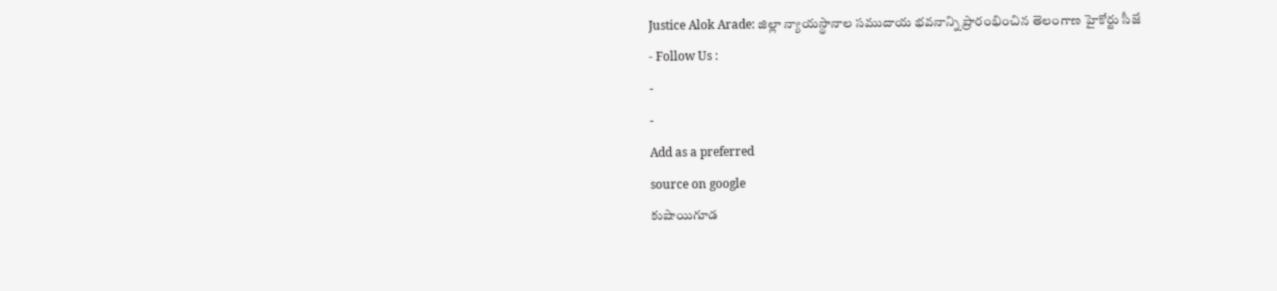Justice Alok Arade: జిల్లా న్యాయస్థానాల సముదాయ భవనాన్ని ప్రారంభించిన తెలంగాణ హైకోర్టు సీజే
- Follow Us :
-
-
Add as a preferred
source on google
కుషాయిగూడ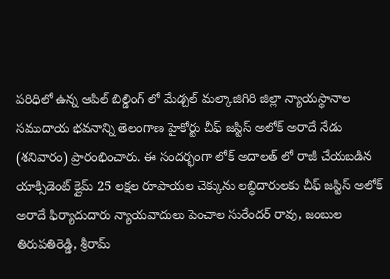పరిధిలో ఉన్న ఆపిల్ బిల్డింగ్ లో మేడ్చల్ మల్కాజిగిరి జిల్లా న్యాయస్థానాల సముదాయ భవనాన్ని తెలంగాణ హైకోర్టు చీఫ్ జస్టిస్ అలోక్ అరాదే నేడు (శనివారం) ప్రారంభించారు. ఈ సందర్భంగా లోక్ అదాలత్ లో రాజీ చేయబడిన యాక్సిడెంట్ క్లైమ్ 25 లక్షల రూపాయల చెక్కును లబ్ధిదారులకు చీఫ్ జస్టిస్ అలోక్ అరాదే ఫిర్యాదుదారు న్యాయవాదులు పెంచాల సురేందర్ రావు, జంబుల తిరుపతిరెడ్డి, శ్రీరామ్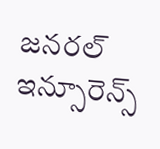జనరల్ ఇన్సూరెన్స్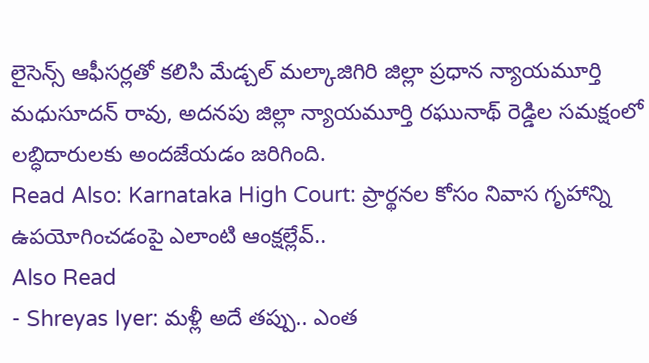లైసెన్స్ ఆఫీసర్లతో కలిసి మేడ్చల్ మల్కాజిగిరి జిల్లా ప్రధాన న్యాయమూర్తి మధుసూదన్ రావు, అదనపు జిల్లా న్యాయమూర్తి రఘునాథ్ రెడ్డిల సమక్షంలో లబ్ధిదారులకు అందజేయడం జరిగింది.
Read Also: Karnataka High Court: ప్రార్థనల కోసం నివాస గృహాన్ని ఉపయోగించడంపై ఎలాంటి ఆంక్షల్లేవ్..
Also Read
- Shreyas Iyer: మళ్లీ అదే తప్పు.. ఎంత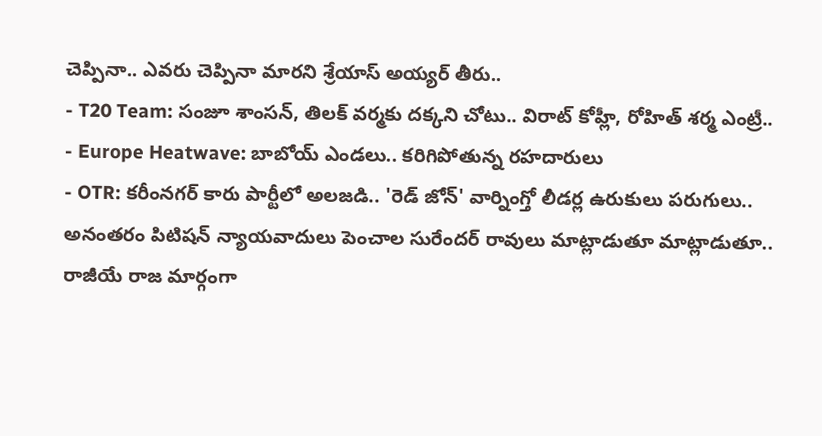చెప్పినా.. ఎవరు చెప్పినా మారని శ్రేయాస్ అయ్యర్ తీరు..
- T20 Team: సంజూ శాంసన్, తిలక్ వర్మకు దక్కని చోటు.. విరాట్ కోహ్లీ, రోహిత్ శర్మ ఎంట్రీ..
- Europe Heatwave: బాబోయ్ ఎండలు.. కరిగిపోతున్న రహదారులు
- OTR: కరీంనగర్ కారు పార్టీలో అలజడి.. 'రెడ్ జోన్' వార్నింగ్తో లీడర్ల ఉరుకులు పరుగులు..
అనంతరం పిటిషన్ న్యాయవాదులు పెంచాల సురేందర్ రావులు మాట్లాడుతూ మాట్లాడుతూ.. రాజీయే రాజ మార్గంగా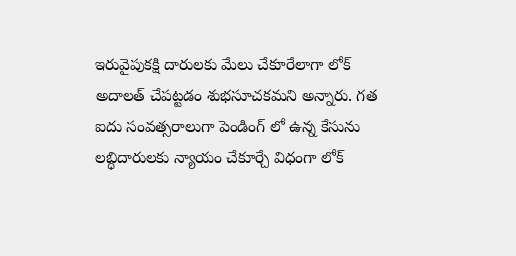ఇరువైపుకక్షి దారులకు మేలు చేకూరేలాగా లోక్ అదాలత్ చేపట్టడం శుభసూచకమని అన్నారు. గత ఐదు సంవత్సరాలుగా పెండింగ్ లో ఉన్న కేసును లబ్ధిదారులకు న్యాయం చేకూర్చే విధంగా లోక్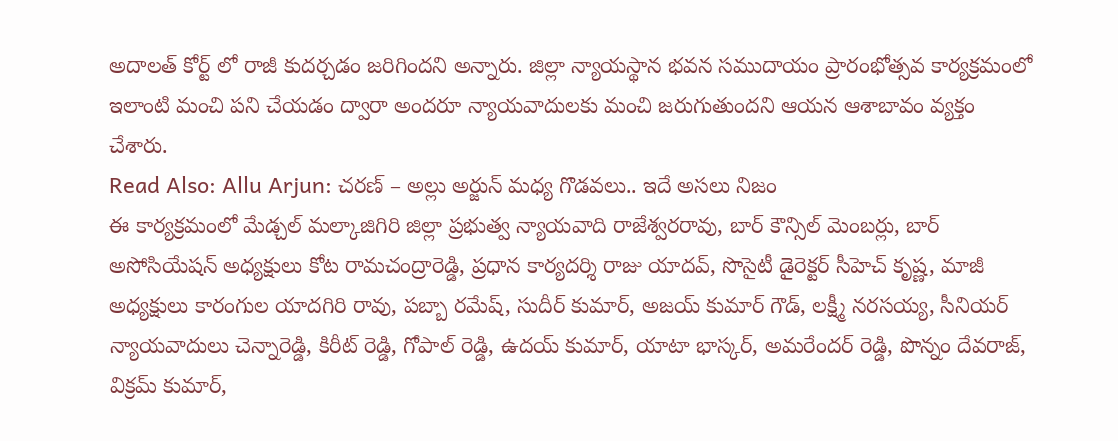అదాలత్ కోర్ట్ లో రాజీ కుదర్చడం జరిగిందని అన్నారు. జిల్లా న్యాయస్థాన భవన సముదాయం ప్రారంభోత్సవ కార్యక్రమంలో ఇలాంటి మంచి పని చేయడం ద్వారా అందరూ న్యాయవాదులకు మంచి జరుగుతుందని ఆయన ఆశాబావం వ్యక్తం చేశారు.
Read Also: Allu Arjun: చరణ్ – అల్లు అర్జున్ మధ్య గొడవలు.. ఇదే అసలు నిజం
ఈ కార్యక్రమంలో మేడ్చల్ మల్కాజిగిరి జిల్లా ప్రభుత్వ న్యాయవాది రాజేశ్వరరావు, బార్ కౌన్సిల్ మెంబర్లు, బార్ అసోసియేషన్ అధ్యక్షులు కోట రామచంద్రారెడ్డి, ప్రధాన కార్యదర్శి రాజు యాదవ్, సొసైటీ డైరెక్టర్ సీహెచ్ కృష్ణ, మాజీ అధ్యక్షులు కారంగుల యాదగిరి రావు, పబ్బా రమేష్, సుదీర్ కుమార్, అజయ్ కుమార్ గౌడ్, లక్ష్మీ నరసయ్య, సీనియర్ న్యాయవాదులు చెన్నారెడ్డి, కిరీట్ రెడ్డి, గోపాల్ రెడ్డి, ఉదయ్ కుమార్, యాటా భాస్కర్, అమరేందర్ రెడ్డి, పొన్నం దేవరాజ్, విక్రమ్ కుమార్,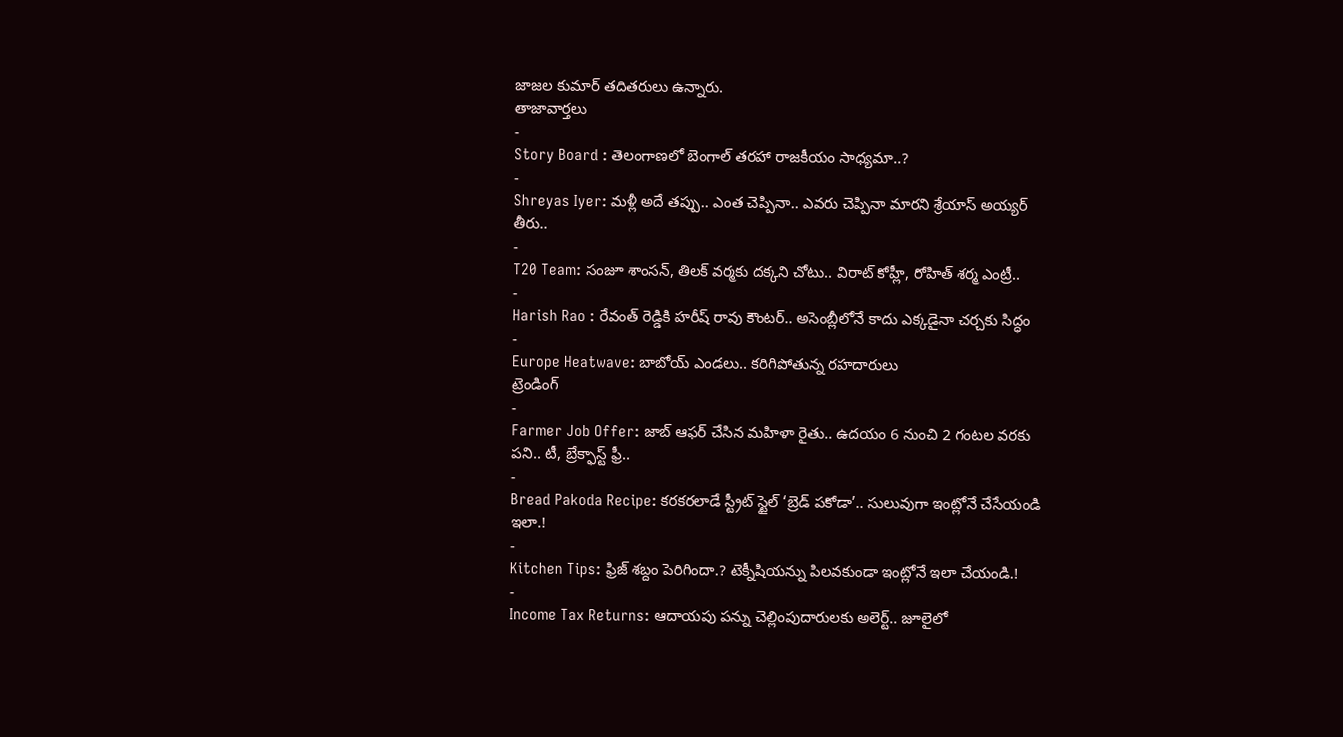జాజల కుమార్ తదితరులు ఉన్నారు.
తాజావార్తలు
-
Story Board : తెలంగాణలో బెంగాల్ తరహా రాజకీయం సాధ్యమా..?
-
Shreyas Iyer: మళ్లీ అదే తప్పు.. ఎంత చెప్పినా.. ఎవరు చెప్పినా మారని శ్రేయాస్ అయ్యర్ తీరు..
-
T20 Team: సంజూ శాంసన్, తిలక్ వర్మకు దక్కని చోటు.. విరాట్ కోహ్లీ, రోహిత్ శర్మ ఎంట్రీ..
-
Harish Rao : రేవంత్ రెడ్డికి హరీష్ రావు కౌంటర్.. అసెంబ్లీలోనే కాదు ఎక్కడైనా చర్చకు సిద్ధం
-
Europe Heatwave: బాబోయ్ ఎండలు.. కరిగిపోతున్న రహదారులు
ట్రెండింగ్
-
Farmer Job Offer: జాబ్ ఆఫర్ చేసిన మహిళా రైతు.. ఉదయం 6 నుంచి 2 గంటల వరకు పని.. టీ, బ్రేక్ఫాస్ట్ ఫ్రీ..
-
Bread Pakoda Recipe: కరకరలాడే స్ట్రీట్ స్టైల్ ‘బ్రెడ్ పకోడా’.. సులువుగా ఇంట్లోనే చేసేయండి ఇలా.!
-
Kitchen Tips: ఫ్రిజ్ శబ్దం పెరిగిందా.? టెక్నీషియన్ను పిలవకుండా ఇంట్లోనే ఇలా చేయండి.!
-
Income Tax Returns: ఆదాయపు పన్ను చెల్లింపుదారులకు అలెర్ట్.. జూలైలో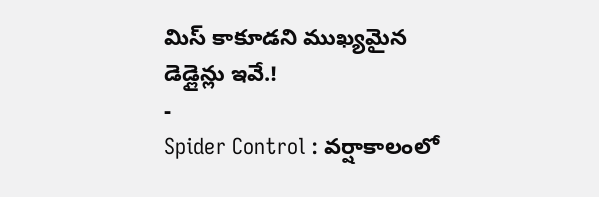మిస్ కాకూడని ముఖ్యమైన డెడ్లైన్లు ఇవే.!
-
Spider Control : వర్షాకాలంలో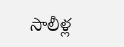సాలీళ్ల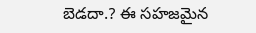బెడదా.? ఈ సహజమైన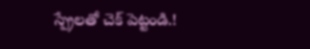స్ప్రేలతో చెక్ పెట్టండి.!